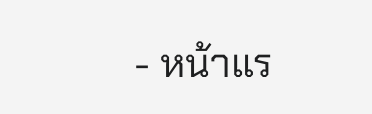- หน้าแร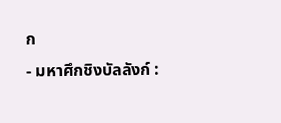ก
- มหาศึกชิงบัลลังก์ :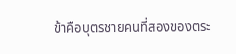ข้าคือบุตรชายคนที่สองของตระ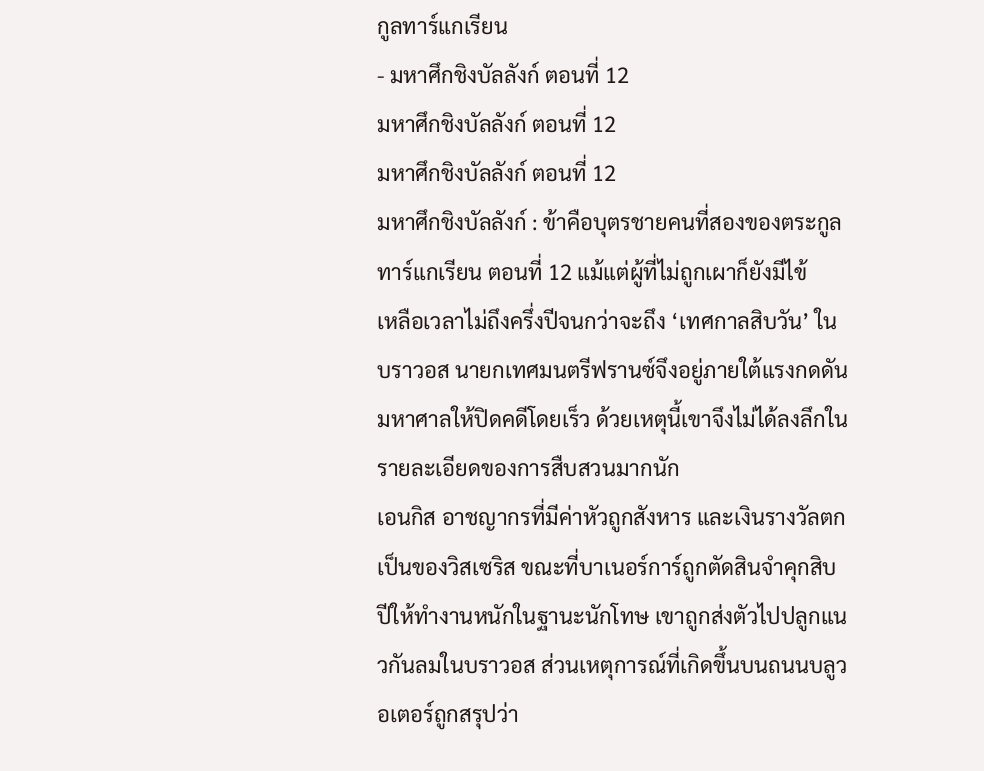กูลทาร์แกเรียน
- มหาศึกชิงบัลลังก์ ตอนที่ 12
มหาศึกชิงบัลลังก์ ตอนที่ 12
มหาศึกชิงบัลลังก์ ตอนที่ 12
มหาศึกชิงบัลลังก์ : ข้าคือบุตรชายคนที่สองของตระกูลทาร์แกเรียน ตอนที่ 12 แม้แต่ผู้ที่ไม่ถูกเผาก็ยังมีไข้
เหลือเวลาไม่ถึงครึ่งปีจนกว่าจะถึง ‘เทศกาลสิบวัน’ ในบราวอส นายกเทศมนตรีฟรานซ์จึงอยู่ภายใต้แรงกดดันมหาศาลให้ปิดคดีโดยเร็ว ด้วยเหตุนี้เขาจึงไม่ได้ลงลึกในรายละเอียดของการสืบสวนมากนัก
เอนกิส อาชญากรที่มีค่าหัวถูกสังหาร และเงินรางวัลตกเป็นของวิสเซริส ขณะที่บาเนอร์การ์ถูกตัดสินจำคุกสิบปีให้ทำงานหนักในฐานะนักโทษ เขาถูกส่งตัวไปปลูกแนวกันลมในบราวอส ส่วนเหตุการณ์ที่เกิดขึ้นบนถนนบลูวอเตอร์ถูกสรุปว่า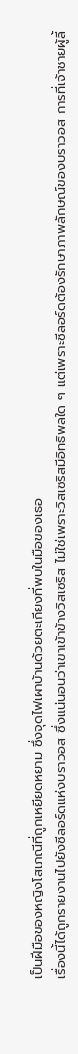เป็นฝีมือของหญิงโสเภณีที่ถูกเหยียดหยาม ซึ่งจุดไฟเผาบ้านด้วยตะเกียงที่พบในมือของเธอ
เรื่องนี้ได้ถูกรายงานไปยังซีลอร์ดแห่งบราวอส ซึ่งแน่นอนว่าเขาเข้าข้างวิสเซริส ไม่ใช่เพราะวิสเซริสมีอิทธิพลใด ๆ แต่เพราะซีลอร์ดต้องรักษาภาพลักษณ์ของบราวอส การที่เจ้าชายผู้ลี้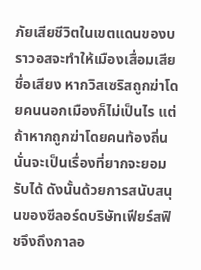ภัยเสียชีวิตในเขตแดนของบราวอสจะทำให้เมืองเสื่อมเสียชื่อเสียง หากวิสเซริสถูกฆ่าโดยคนนอกเมืองก็ไม่เป็นไร แต่ถ้าหากถูกฆ่าโดยคนท้องถิ่นนั่นจะเป็นเรื่องที่ยากจะยอมรับได้ ดังนั้นด้วยการสนับสนุนของซีลอร์ดบริษัทเฟียร์สฟิชจึงถึงกาลอ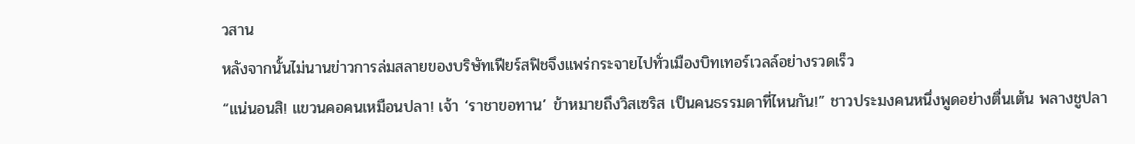วสาน
หลังจากนั้นไม่นานข่าวการล่มสลายของบริษัทเฟียร์สฟิชจึงแพร่กระจายไปทั่วเมืองบิทเทอร์เวลล์อย่างรวดเร็ว
“แน่นอนสิ! แขวนคอคนเหมือนปลา! เจ้า ‘ราชาขอทาน’ ข้าหมายถึงวิสเซริส เป็นคนธรรมดาที่ไหนกัน!” ชาวประมงคนหนึ่งพูดอย่างตื่นเต้น พลางชูปลา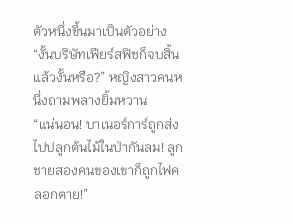ตัวหนึ่งขึ้นมาเป็นตัวอย่าง
“งั้นบริษัทเฟียร์สฟิชก็จบสิ้นแล้วงั้นหรือ?” หญิงสาวคนหนึ่งถามพลางยิ้มหวาน
“แน่นอน! บาเนอร์การ์ถูกส่งไปปลูกต้นไม้ในป่ากันลม! ลูกชายสองคนของเขาก็ถูกไฟคลอกตาย!”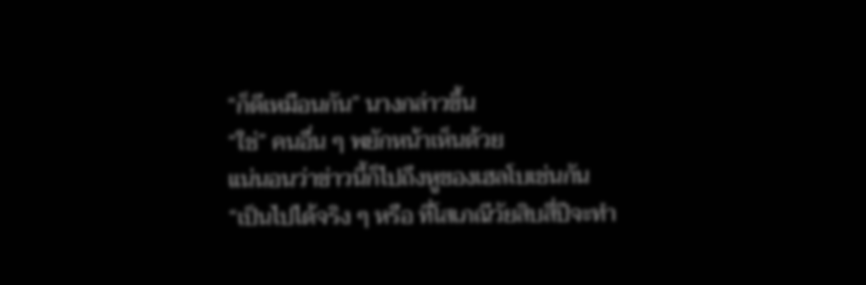“ก็ดีเหมือนกัน” นางกล่าวขึ้น
“ใช่” คนอื่น ๆ พยักหน้าเห็นด้วย
แน่นอนว่าข่าวนี้ก็ไปถึงหูของเฮลโบเช่นกัน
“เป็นไปได้จริง ๆ หรือ ที่โสเภณีวัยสิบสี่ปีจะทำ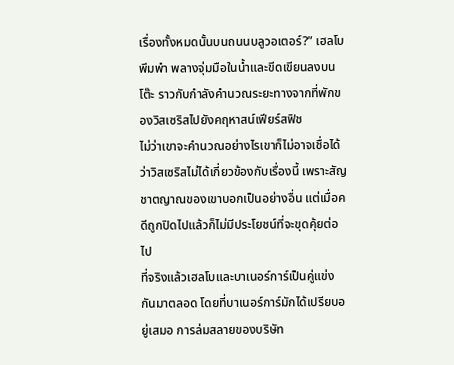เรื่องทั้งหมดนั้นบนถนนบลูวอเตอร์?” เฮลโบพึมพำ พลางจุ่มมือในน้ำและขีดเขียนลงบนโต๊ะ ราวกับกำลังคำนวณระยะทางจากที่พักของวิสเซริสไปยังคฤหาสน์เฟียร์สฟิช
ไม่ว่าเขาจะคำนวณอย่างไรเขาก็ไม่อาจเชื่อได้ว่าวิสเซริสไม่ได้เกี่ยวข้องกับเรื่องนี้ เพราะสัญชาตญาณของเขาบอกเป็นอย่างอื่น แต่เมื่อคดีถูกปิดไปแล้วก็ไม่มีประโยชน์ที่จะขุดคุ้ยต่อไป
ที่จริงแล้วเฮลโบและบาเนอร์การ์เป็นคู่แข่งกันมาตลอด โดยที่บาเนอร์การ์มักได้เปรียบอยู่เสมอ การล่มสลายของบริษัท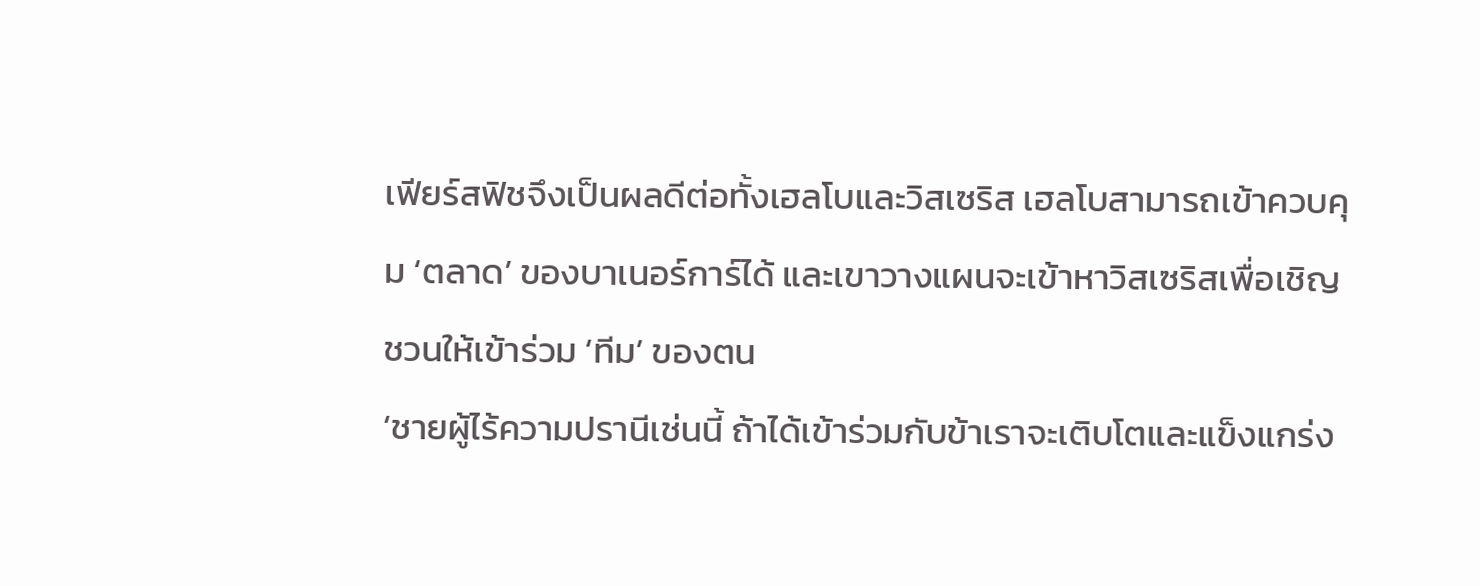เฟียร์สฟิชจึงเป็นผลดีต่อทั้งเฮลโบและวิสเซริส เฮลโบสามารถเข้าควบคุม ‘ตลาด’ ของบาเนอร์การ์ได้ และเขาวางแผนจะเข้าหาวิสเซริสเพื่อเชิญชวนให้เข้าร่วม ‘ทีม’ ของตน
‘ชายผู้ไร้ความปรานีเช่นนี้ ถ้าได้เข้าร่วมกับข้าเราจะเติบโตและแข็งแกร่ง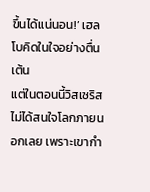ขึ้นได้แน่นอน!’ เฮลโบคิดในใจอย่างตื่นเต้น
แต่ในตอนนี้วิสเซริสไม่ได้สนใจโลกภายนอกเลย เพราะเขากำ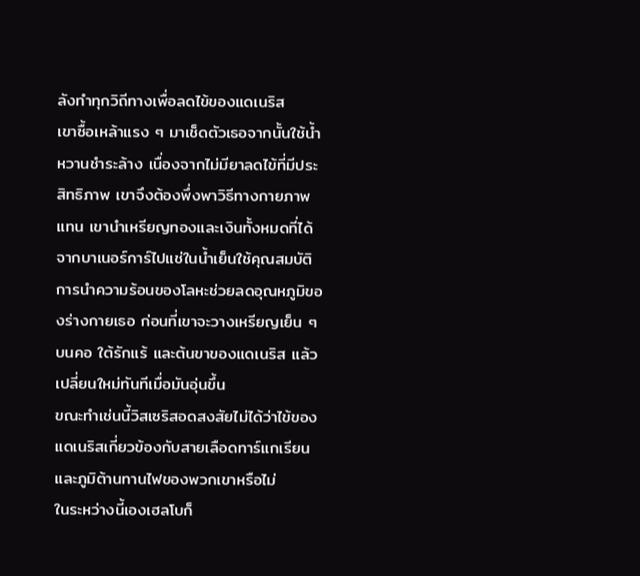ลังทำทุกวิถีทางเพื่อลดไข้ของแดเนริส
เขาซื้อเหล้าแรง ๆ มาเช็ดตัวเธอจากนั้นใช้น้ำหวานชำระล้าง เนื่องจากไม่มียาลดไข้ที่มีประสิทธิภาพ เขาจึงต้องพึ่งพาวิธีทางกายภาพแทน เขานำเหรียญทองและเงินทั้งหมดที่ได้จากบาเนอร์การ์ไปแช่ในน้ำเย็นใช้คุณสมบัติการนำความร้อนของโลหะช่วยลดอุณหภูมิของร่างกายเธอ ก่อนที่เขาจะวางเหรียญเย็น ๆ บนคอ ใต้รักแร้ และต้นขาของแดเนริส แล้วเปลี่ยนใหม่ทันทีเมื่อมันอุ่นขึ้น
ขณะทำเช่นนี้วิสเซริสอดสงสัยไม่ได้ว่าไข้ของแดเนริสเกี่ยวข้องกับสายเลือดทาร์แกเรียนและภูมิต้านทานไฟของพวกเขาหรือไม่
ในระหว่างนี้เองเฮลโบก็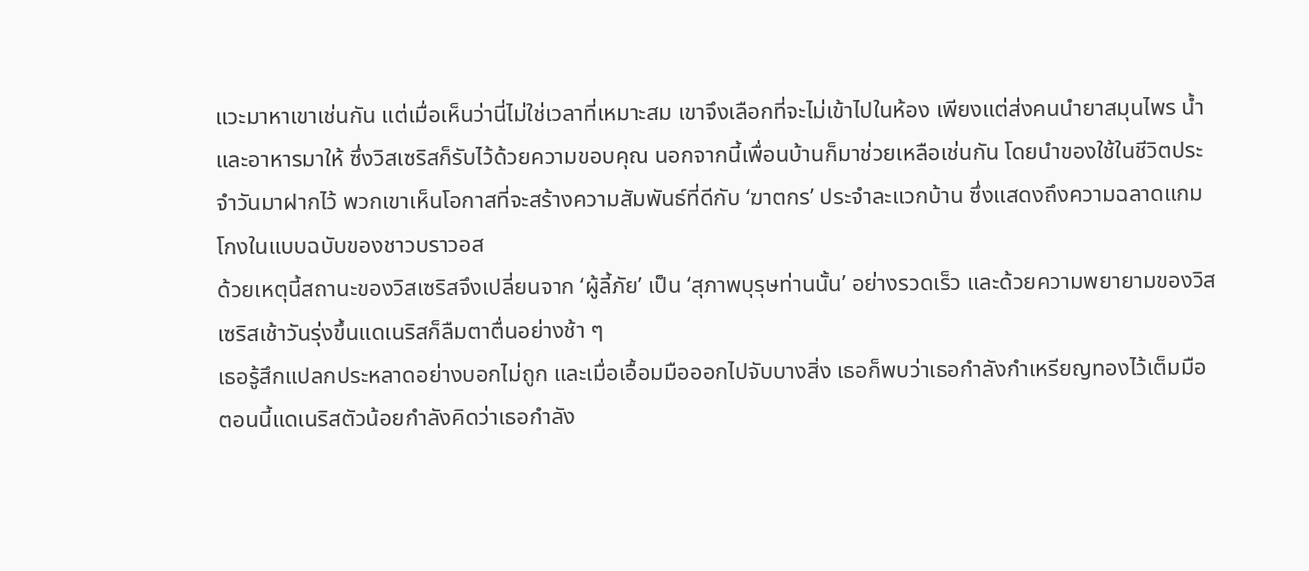แวะมาหาเขาเช่นกัน แต่เมื่อเห็นว่านี่ไม่ใช่เวลาที่เหมาะสม เขาจึงเลือกที่จะไม่เข้าไปในห้อง เพียงแต่ส่งคนนำยาสมุนไพร น้ำ และอาหารมาให้ ซึ่งวิสเซริสก็รับไว้ด้วยความขอบคุณ นอกจากนี้เพื่อนบ้านก็มาช่วยเหลือเช่นกัน โดยนำของใช้ในชีวิตประจำวันมาฝากไว้ พวกเขาเห็นโอกาสที่จะสร้างความสัมพันธ์ที่ดีกับ ‘ฆาตกร’ ประจำละแวกบ้าน ซึ่งแสดงถึงความฉลาดแกมโกงในแบบฉบับของชาวบราวอส
ด้วยเหตุนี้สถานะของวิสเซริสจึงเปลี่ยนจาก ‘ผู้ลี้ภัย’ เป็น ‘สุภาพบุรุษท่านนั้น’ อย่างรวดเร็ว และด้วยความพยายามของวิสเซริสเช้าวันรุ่งขึ้นแดเนริสก็ลืมตาตื่นอย่างช้า ๆ
เธอรู้สึกแปลกประหลาดอย่างบอกไม่ถูก และเมื่อเอื้อมมือออกไปจับบางสิ่ง เธอก็พบว่าเธอกำลังกำเหรียญทองไว้เต็มมือ ตอนนี้แดเนริสตัวน้อยกำลังคิดว่าเธอกำลัง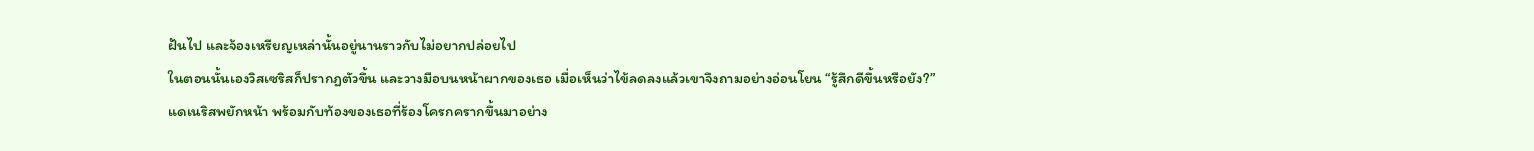ฝันไป และจ้องเหรียญเหล่านั้นอยู่นานราวกับไม่อยากปล่อยไป
ในตอนนั้นเองวิสเซริสก็ปรากฏตัวขึ้น และวางมือบนหน้าผากของเธอ เมื่อเห็นว่าไข้ลดลงแล้วเขาจึงถามอย่างอ่อนโยน “รู้สึกดีขึ้นหรือยัง?”
แดเนริสพยักหน้า พร้อมกับท้องของเธอที่ร้องโครกครากขึ้นมาอย่าง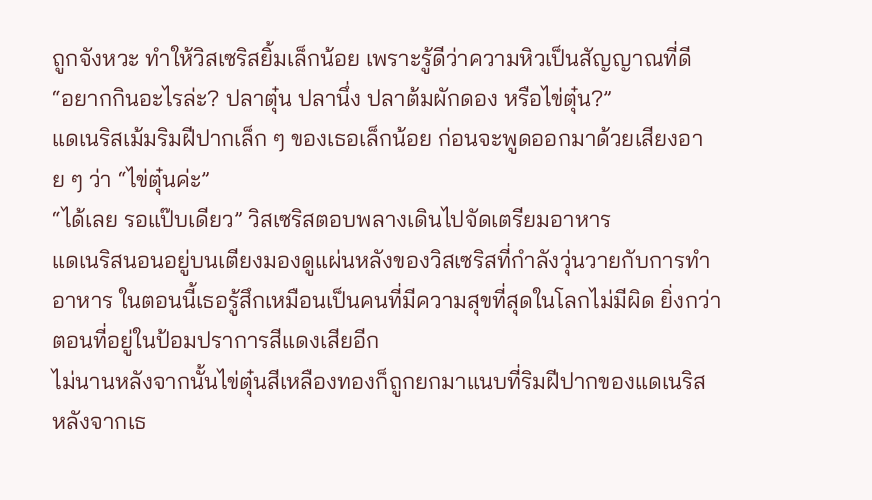ถูกจังหวะ ทำให้วิสเซริสยิ้มเล็กน้อย เพราะรู้ดีว่าความหิวเป็นสัญญาณที่ดี
“อยากกินอะไรล่ะ? ปลาตุ๋น ปลานึ่ง ปลาต้มผักดอง หรือไข่ตุ๋น?”
แดเนริสเม้มริมฝีปากเล็ก ๆ ของเธอเล็กน้อย ก่อนจะพูดออกมาด้วยเสียงอาย ๆ ว่า “ไข่ตุ๋นค่ะ”
“ได้เลย รอแป๊บเดียว” วิสเซริสตอบพลางเดินไปจัดเตรียมอาหาร
แดเนริสนอนอยู่บนเตียงมองดูแผ่นหลังของวิสเซริสที่กำลังวุ่นวายกับการทำอาหาร ในตอนนี้เธอรู้สึกเหมือนเป็นคนที่มีความสุขที่สุดในโลกไม่มีผิด ยิ่งกว่าตอนที่อยู่ในป้อมปราการสีแดงเสียอีก
ไม่นานหลังจากนั้นไข่ตุ๋นสีเหลืองทองก็ถูกยกมาแนบที่ริมฝีปากของแดเนริส หลังจากเธ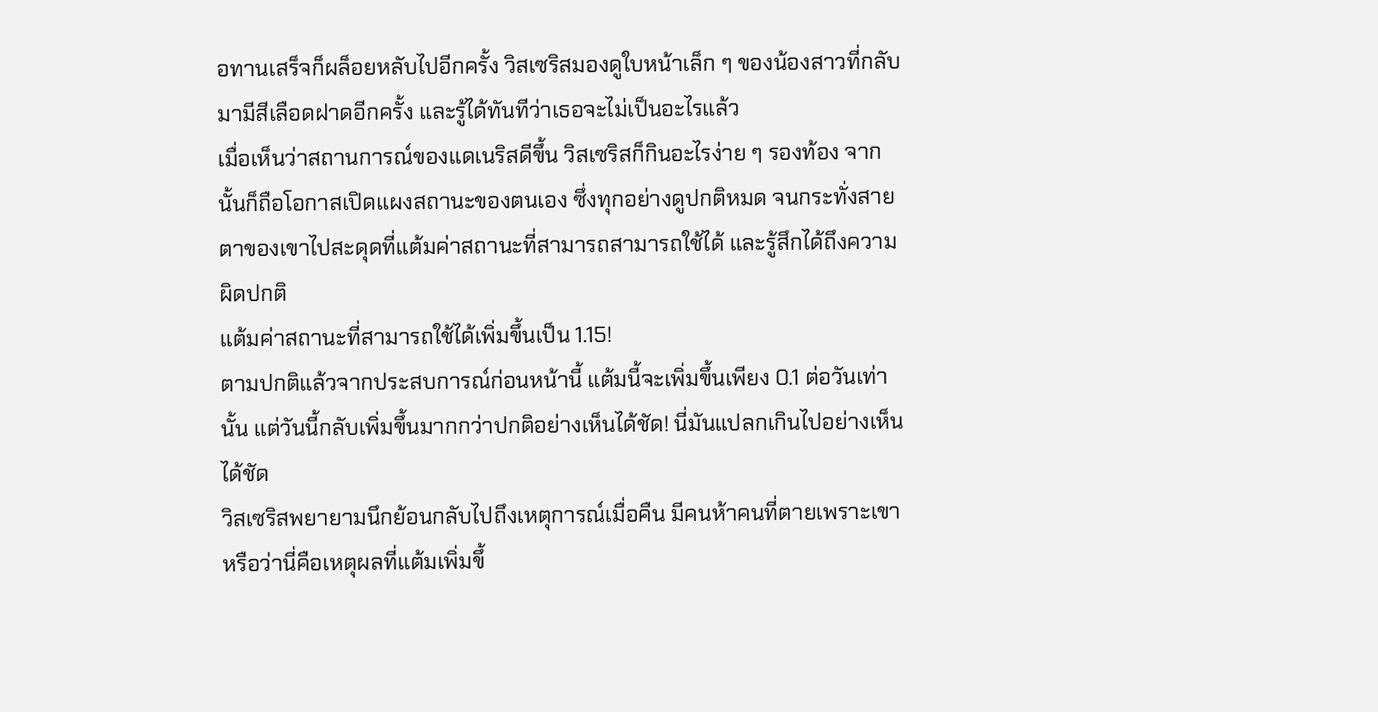อทานเสร็จก็ผล็อยหลับไปอีกครั้ง วิสเซริสมองดูใบหน้าเล็ก ๆ ของน้องสาวที่กลับมามีสีเลือดฝาดอีกครั้ง และรู้ได้ทันทีว่าเธอจะไม่เป็นอะไรแล้ว
เมื่อเห็นว่าสถานการณ์ของแดเนริสดีขึ้น วิสเซริสก็กินอะไรง่าย ๆ รองท้อง จากนั้นก็ถือโอกาสเปิดแผงสถานะของตนเอง ซึ่งทุกอย่างดูปกติหมด จนกระทั่งสายตาของเขาไปสะดุดที่แต้มค่าสถานะที่สามารถสามารถใช้ได้ และรู้สึกได้ถึงความผิดปกติ
แต้มค่าสถานะที่สามารถใช้ได้เพิ่มขึ้นเป็น 1.15!
ตามปกติแล้วจากประสบการณ์ก่อนหน้านี้ แต้มนี้จะเพิ่มขึ้นเพียง 0.1 ต่อวันเท่านั้น แต่วันนี้กลับเพิ่มขึ้นมากกว่าปกติอย่างเห็นได้ชัด! นี่มันแปลกเกินไปอย่างเห็นได้ชัด
วิสเซริสพยายามนึกย้อนกลับไปถึงเหตุการณ์เมื่อคืน มีคนห้าคนที่ตายเพราะเขา หรือว่านี่คือเหตุผลที่แต้มเพิ่มขึ้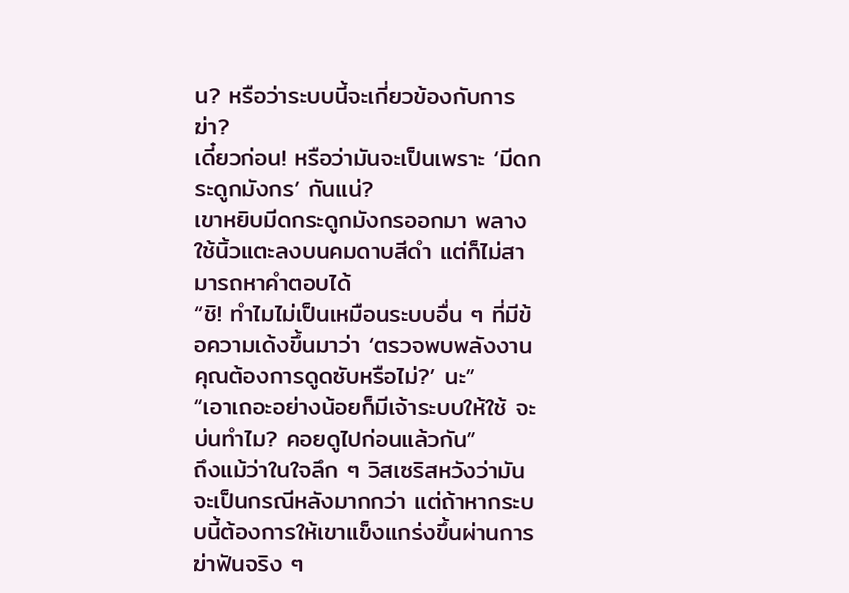น? หรือว่าระบบนี้จะเกี่ยวข้องกับการฆ่า?
เดี๋ยวก่อน! หรือว่ามันจะเป็นเพราะ ‘มีดกระดูกมังกร’ กันแน่?
เขาหยิบมีดกระดูกมังกรออกมา พลางใช้นิ้วแตะลงบนคมดาบสีดำ แต่ก็ไม่สามารถหาคำตอบได้
“ชิ! ทำไมไม่เป็นเหมือนระบบอื่น ๆ ที่มีข้อความเด้งขึ้นมาว่า ‘ตรวจพบพลังงาน คุณต้องการดูดซับหรือไม่?’ นะ”
“เอาเถอะอย่างน้อยก็มีเจ้าระบบให้ใช้ จะบ่นทำไม? คอยดูไปก่อนแล้วกัน”
ถึงแม้ว่าในใจลึก ๆ วิสเซริสหวังว่ามันจะเป็นกรณีหลังมากกว่า แต่ถ้าหากระบบนี้ต้องการให้เขาแข็งแกร่งขึ้นผ่านการฆ่าฟันจริง ๆ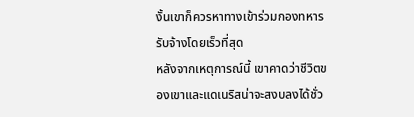งั้นเขาก็ควรหาทางเข้าร่วมกองทหารรับจ้างโดยเร็วที่สุด
หลังจากเหตุการณ์นี้ เขาคาดว่าชีวิตของเขาและแดเนริสน่าจะสงบลงได้ชั่ว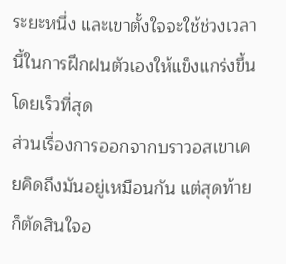ระยะหนึ่ง และเขาตั้งใจจะใช้ช่วงเวลานี้ในการฝึกฝนตัวเองให้แข็งแกร่งขึ้นโดยเร็วที่สุด
ส่วนเรื่องการออกจากบราวอสเขาเคยคิดถึงมันอยู่เหมือนกัน แต่สุดท้ายก็ตัดสินใจอ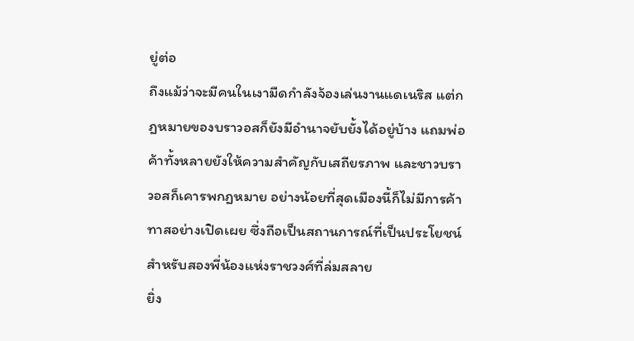ยู่ต่อ
ถึงแม้ว่าจะมีคนในเงามืดกำลังจ้องเล่นงานแดเนริส แต่กฎหมายของบราวอสก็ยังมีอำนาจยับยั้งได้อยู่บ้าง แถมพ่อค้าทั้งหลายยังให้ความสำคัญกับเสถียรภาพ และชาวบราวอสก็เคารพกฎหมาย อย่างน้อยที่สุดเมืองนี้ก็ไม่มีการค้าทาสอย่างเปิดเผย ซึ่งถือเป็นสถานการณ์ที่เป็นประโยชน์สำหรับสองพี่น้องแห่งราชวงศ์ที่ล่มสลาย
ยิ่ง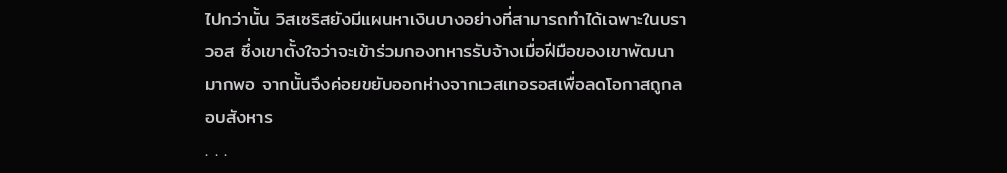ไปกว่านั้น วิสเซริสยังมีแผนหาเงินบางอย่างที่สามารถทำได้เฉพาะในบราวอส ซึ่งเขาตั้งใจว่าจะเข้าร่วมกองทหารรับจ้างเมื่อฝีมือของเขาพัฒนามากพอ จากนั้นจึงค่อยขยับออกห่างจากเวสเทอรอสเพื่อลดโอกาสถูกลอบสังหาร
. . .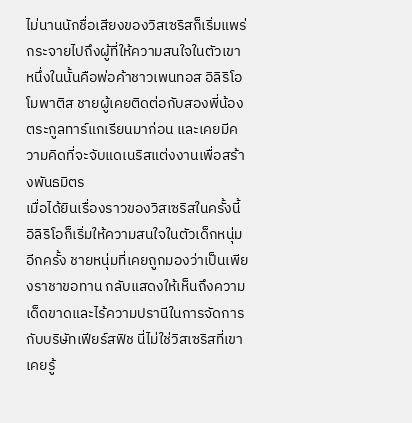ไม่นานนักชื่อเสียงของวิสเซริสก็เริ่มแพร่กระจายไปถึงผู้ที่ให้ความสนใจในตัวเขา หนึ่งในนั้นคือพ่อค้าชาวเพนทอส อิลิริโอ โมพาติส ชายผู้เคยติดต่อกับสองพี่น้องตระกูลทาร์แกเรียนมาก่อน และเคยมีความคิดที่จะจับแดเนริสแต่งงานเพื่อสร้างพันธมิตร
เมื่อได้ยินเรื่องราวของวิสเซริสในครั้งนี้ อิลิริโอก็เริ่มให้ความสนใจในตัวเด็กหนุ่มอีกครั้ง ชายหนุ่มที่เคยถูกมองว่าเป็นเพียงราชาขอทาน กลับแสดงให้เห็นถึงความเด็ดขาดและไร้ความปรานีในการจัดการกับบริษัทเฟียร์สฟิช นี่ไม่ใช่วิสเซริสที่เขาเคยรู้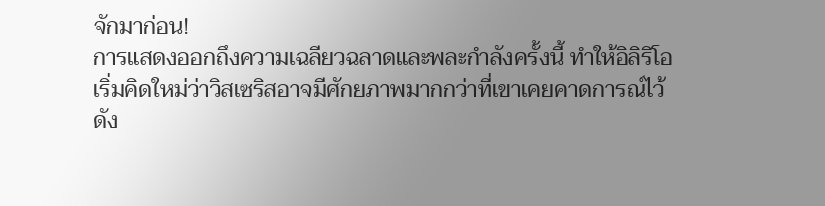จักมาก่อน!
การแสดงออกถึงความเฉลียวฉลาดและพละกำลังครั้งนี้ ทำให้อิลิริโอเริ่มคิดใหม่ว่าวิสเซริสอาจมีศักยภาพมากกว่าที่เขาเคยคาดการณ์ไว้ ดัง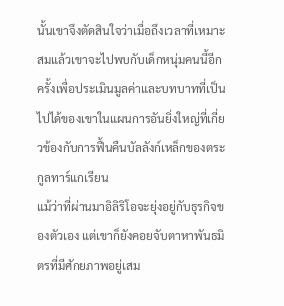นั้นเขาจึงตัดสินใจว่าเมื่อถึงเวลาที่เหมาะสมแล้วเขาจะไปพบกับเด็กหนุ่มคนนี้อีกครั้งเพื่อประเมินมูลค่าและบทบาทที่เป็นไปได้ของเขาในแผนการอันยิ่งใหญ่ที่เกี่ยวข้องกับการฟื้นคืนบัลลังก์เหล็กของตระกูลทาร์แกเรียน
แม้ว่าที่ผ่านมาอิลิริโอจะยุ่งอยู่กับธุรกิจของตัวเอง แต่เขาก็ยังคอยจับตาหาพันธมิตรที่มีศักยภาพอยู่เสม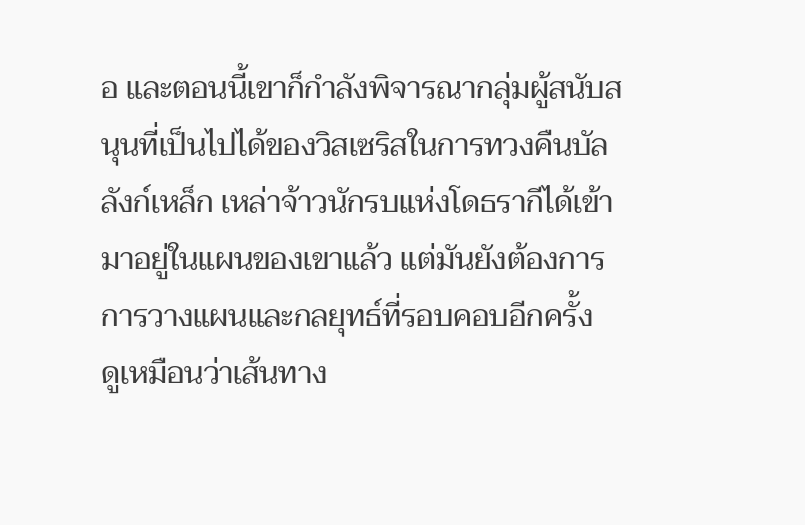อ และตอนนี้เขาก็กำลังพิจารณากลุ่มผู้สนับสนุนที่เป็นไปได้ของวิสเซริสในการทวงคืนบัลลังก์เหล็ก เหล่าจ้าวนักรบแห่งโดธรากีได้เข้ามาอยู่ในแผนของเขาแล้ว แต่มันยังต้องการการวางแผนและกลยุทธ์ที่รอบคอบอีกครั้ง
ดูเหมือนว่าเส้นทาง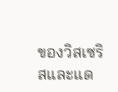ของวิสเซริสและแด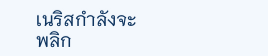เนริสกำลังจะพลิก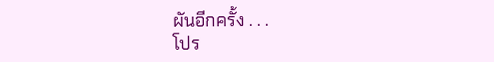ผันอีกครั้ง . . .
โปร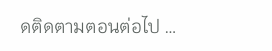ดติดตามตอนต่อไป …